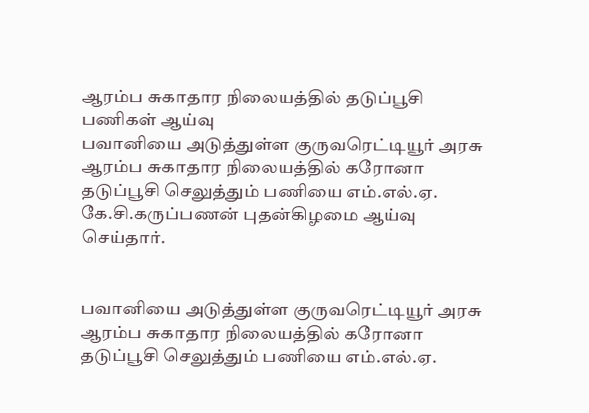ஆரம்ப சுகாதார நிலையத்தில் தடுப்பூசி பணிகள் ஆய்வு
பவானியை அடுத்துள்ள குருவரெட்டியூர் அரசு ஆரம்ப சுகாதார நிலையத்தில் கரோனா தடுப்பூசி செலுத்தும் பணியை எம்.எல்.ஏ. கே.சி.கருப்பணன் புதன்கிழமை ஆய்வு செய்தார்.


பவானியை அடுத்துள்ள குருவரெட்டியூர் அரசு ஆரம்ப சுகாதார நிலையத்தில் கரோனா தடுப்பூசி செலுத்தும் பணியை எம்.எல்.ஏ.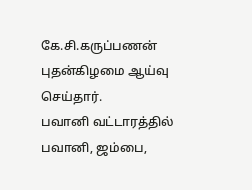கே.சி.கருப்பணன் புதன்கிழமை ஆய்வு செய்தார்.
பவானி வட்டாரத்தில் பவானி, ஜம்பை,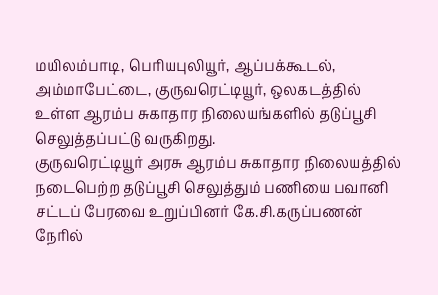மயிலம்பாடி, பெரியபுலியூர், ஆப்பக்கூடல், அம்மாபேட்டை, குருவரெட்டியூர், ஒலகடத்தில் உள்ள ஆரம்ப சுகாதார நிலையங்களில் தடுப்பூசி செலுத்தப்பட்டு வருகிறது.
குருவரெட்டியூர் அரசு ஆரம்ப சுகாதார நிலையத்தில் நடைபெற்ற தடுப்பூசி செலுத்தும் பணியை பவானி சட்டப் பேரவை உறுப்பினர் கே.சி.கருப்பணன் நேரில்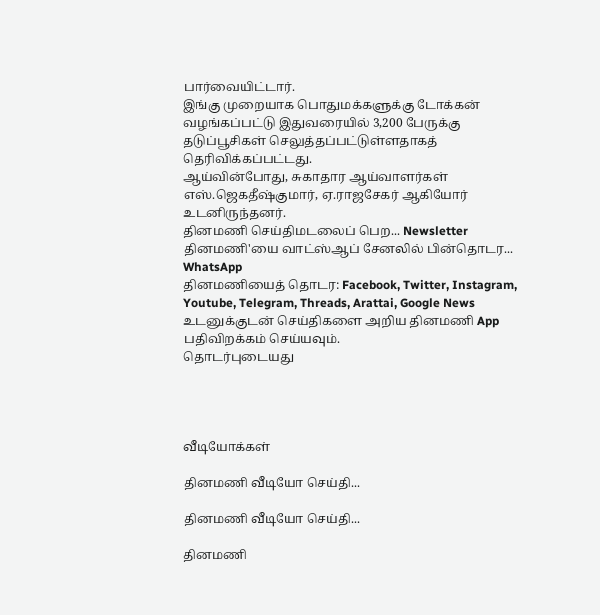பார்வையிட்டார்.
இங்கு முறையாக பொதுமக்களுக்கு டோக்கன் வழங்கப்பட்டு இதுவரையில் 3,200 பேருக்கு தடுப்பூசிகள் செலுத்தப்பட்டுள்ளதாகத் தெரிவிக்கப்பட்டது.
ஆய்வின்போது, சுகாதார ஆய்வாளர்கள் எஸ்.ஜெகதீஷ்குமார், ஏ.ராஜசேகர் ஆகியோர் உடனிருந்தனர்.
தினமணி செய்திமடலைப் பெற... Newsletter
தினமணி'யை வாட்ஸ்ஆப் சேனலில் பின்தொடர... WhatsApp
தினமணியைத் தொடர: Facebook, Twitter, Instagram, Youtube, Telegram, Threads, Arattai, Google News
உடனுக்குடன் செய்திகளை அறிய தினமணி App பதிவிறக்கம் செய்யவும்.
தொடர்புடையது




வீடியோக்கள்

தினமணி வீடியோ செய்தி...

தினமணி வீடியோ செய்தி...

தினமணி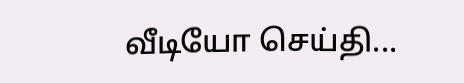வீடியோ செய்தி...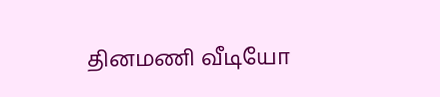தினமணி வீடியோ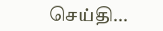செய்தி...